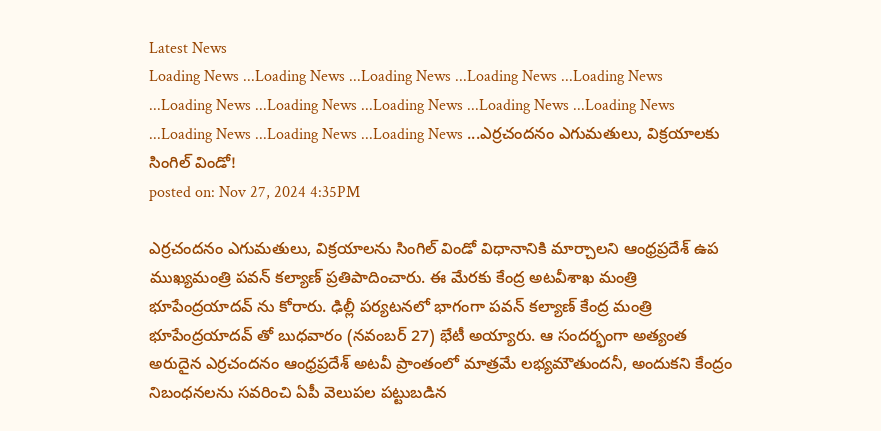Latest News
Loading News ...Loading News ...Loading News ...Loading News ...Loading News ...Loading News ...Loading News ...Loading News ...Loading News ...Loading News ...Loading News ...Loading News ...Loading News ...ఎర్రచందనం ఎగుమతులు, విక్రయాలకు సింగిల్ విండో!
posted on: Nov 27, 2024 4:35PM

ఎర్రచందనం ఎగుమతులు, విక్రయాలను సింగిల్ విండో విధానానికి మార్చాలని ఆంధ్రప్రదేశ్ ఉప ముఖ్యమంత్రి పవన్ కల్యాణ్ ప్రతిపాదించారు. ఈ మేరకు కేంద్ర అటవీశాఖ మంత్రి భూపేంద్రయాదవ్ ను కోరారు. ఢిల్లీ పర్యటనలో భాగంగా పవన్ కల్యాణ్ కేంద్ర మంత్రి భూపేంద్రయాదవ్ తో బుధవారం (నవంబర్ 27) భేటీ అయ్యారు. ఆ సందర్భంగా అత్యంత అరుదైన ఎర్రచందనం ఆంధ్రప్రదేశ్ అటవీ ప్రాంతంలో మాత్రమే లభ్యమౌతుందనీ, అందుకని కేంద్రం నిబంధనలను సవరించి ఏపీ వెలుపల పట్టుబడిన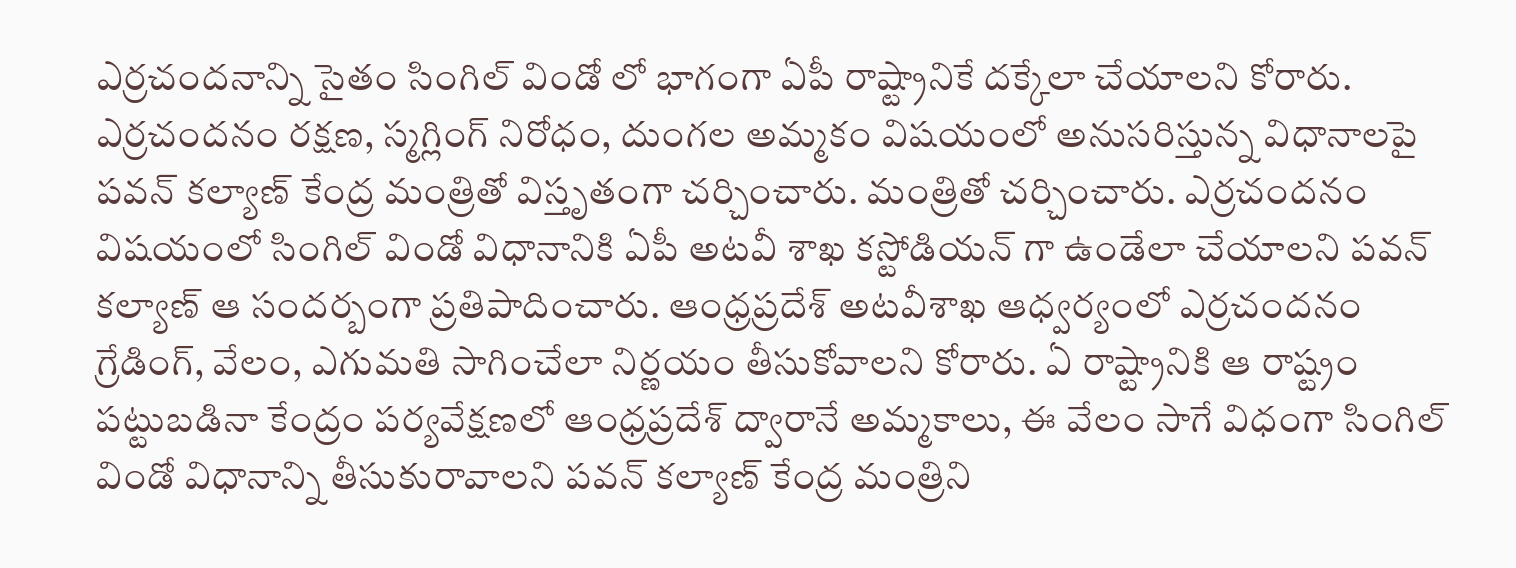ఎర్రచందనాన్ని సైతం సింగిల్ విండో లో భాగంగా ఏపీ రాష్ట్రానికే దక్కేలా చేయాలని కోరారు.
ఎర్రచందనం రక్షణ, స్మగ్లింగ్ నిరోధం, దుంగల అమ్మకం విషయంలో అనుసరిస్తున్న విధానాలపై పవన్ కల్యాణ్ కేంద్ర మంత్రితో విస్తృతంగా చర్చించారు. మంత్రితో చర్చించారు. ఎర్రచందనం విషయంలో సింగిల్ విండో విధానానికి ఏపీ అటవీ శాఖ కస్టోడియన్ గా ఉండేలా చేయాలని పవన్ కల్యాణ్ ఆ సందర్బంగా ప్రతిపాదించారు. ఆంధ్రప్రదేశ్ అటవీశాఖ ఆధ్వర్యంలో ఎర్రచందనం గ్రేడింగ్, వేలం, ఎగుమతి సాగించేలా నిర్ణయం తీసుకోవాలని కోరారు. ఏ రాష్ట్రానికి ఆ రాష్ట్రం పట్టుబడినా కేంద్రం పర్యవేక్షణలో ఆంధ్రప్రదేశ్ ద్వారానే అమ్మకాలు, ఈ వేలం సాగే విధంగా సింగిల్ విండో విధానాన్ని తీసుకురావాలని పవన్ కల్యాణ్ కేంద్ర మంత్రిని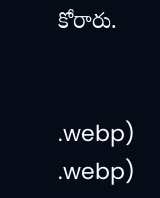కోరారు.


.webp)
.webp)